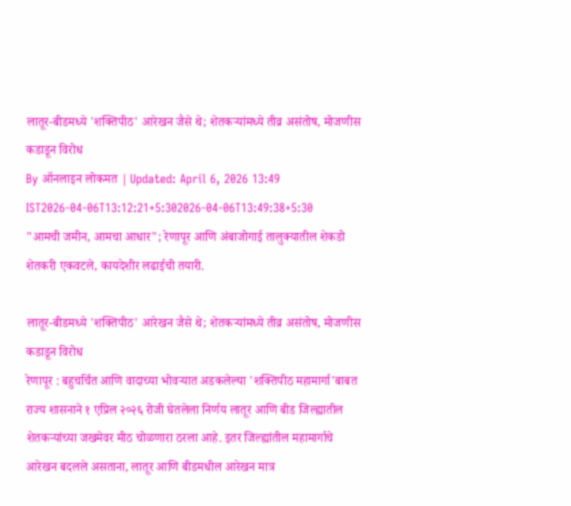लातूर-बीडमध्ये 'शक्तिपीठ' आरेखन जैसे थे; शेतकऱ्यांमध्ये तीव्र असंतोष, मोजणीस कडाडून विरोध
By ऑनलाइन लोकमत | Updated: April 6, 2026 13:49 IST2026-04-06T13:12:21+5:302026-04-06T13:49:38+5:30
"आमची जमीन, आमचा आधार"; रेणापूर आणि अंबाजोगाई तालुक्यातील शेकडो शेतकरी एकवटले, कायदेशीर लढाईची तयारी.

लातूर-बीडमध्ये 'शक्तिपीठ' आरेखन जैसे थे; शेतकऱ्यांमध्ये तीव्र असंतोष, मोजणीस कडाडून विरोध
रेणापूर : बहुचर्चित आणि वादाच्या भोवऱ्यात अडकलेल्या 'शक्तिपीठ महामार्गा'बाबत राज्य शासनाने १ एप्रिल २०२६ रोजी घेतलेला निर्णय लातूर आणि बीड जिल्ह्यातील शेतकऱ्यांच्या जखमेवर मीठ चोळणारा ठरला आहे. इतर जिल्ह्यांतील महामार्गाचे आरेखन बदलले असताना, लातूर आणि बीडमधील आरेखन मात्र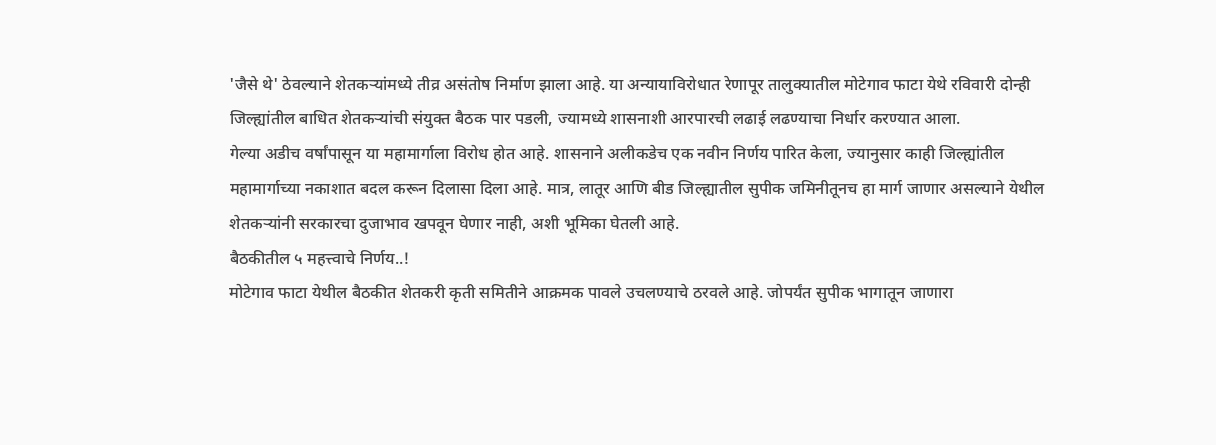'जैसे थे' ठेवल्याने शेतकऱ्यांमध्ये तीव्र असंतोष निर्माण झाला आहे. या अन्यायाविरोधात रेणापूर तालुक्यातील मोटेगाव फाटा येथे रविवारी दोन्ही जिल्ह्यांतील बाधित शेतकऱ्यांची संयुक्त बैठक पार पडली, ज्यामध्ये शासनाशी आरपारची लढाई लढण्याचा निर्धार करण्यात आला.
गेल्या अडीच वर्षांपासून या महामार्गाला विरोध होत आहे. शासनाने अलीकडेच एक नवीन निर्णय पारित केला, ज्यानुसार काही जिल्ह्यांतील महामार्गाच्या नकाशात बदल करून दिलासा दिला आहे. मात्र, लातूर आणि बीड जिल्ह्यातील सुपीक जमिनीतूनच हा मार्ग जाणार असल्याने येथील शेतकऱ्यांनी सरकारचा दुजाभाव खपवून घेणार नाही, अशी भूमिका घेतली आहे.
बैठकीतील ५ महत्त्वाचे निर्णय..!
मोटेगाव फाटा येथील बैठकीत शेतकरी कृती समितीने आक्रमक पावले उचलण्याचे ठरवले आहे. जोपर्यंत सुपीक भागातून जाणारा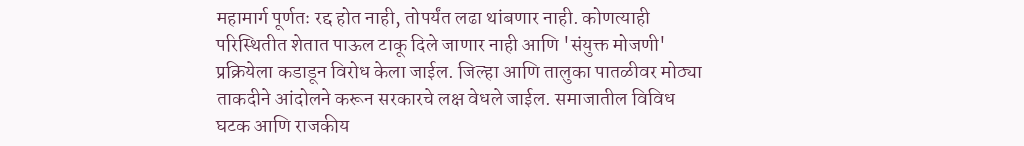महामार्ग पूर्णतः रद्द होत नाही, तोपर्यंत लढा थांबणार नाही. कोणत्याही परिस्थितीत शेतात पाऊल टाकू दिले जाणार नाही आणि 'संयुक्त मोजणी' प्रक्रियेला कडाडून विरोध केला जाईल. जिल्हा आणि तालुका पातळीवर मोठ्या ताकदीने आंदोलने करून सरकारचे लक्ष वेधले जाईल. समाजातील विविध घटक आणि राजकीय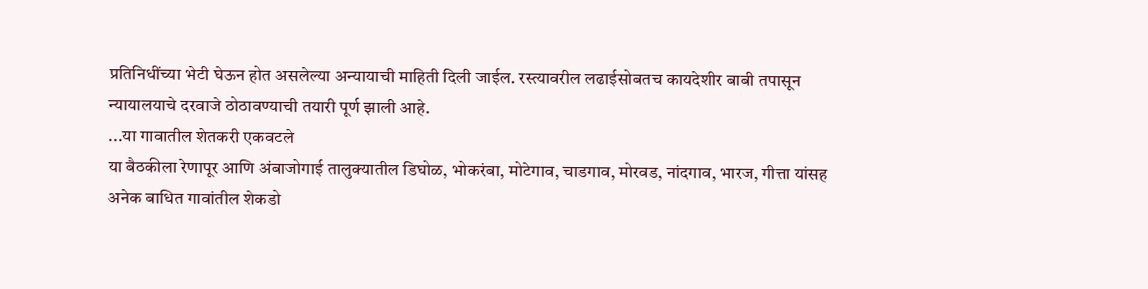प्रतिनिधींच्या भेटी घेऊन होत असलेल्या अन्यायाची माहिती दिली जाईल. रस्त्यावरील लढाईसोबतच कायदेशीर बाबी तपासून न्यायालयाचे दरवाजे ठोठावण्याची तयारी पूर्ण झाली आहे.
...या गावातील शेतकरी एकवटले
या बैठकीला रेणापूर आणि अंबाजोगाई तालुक्यातील डिघोळ, भोकरंबा, मोटेगाव, चाडगाव, मोरवड, नांदगाव, भारज, गीत्ता यांसह अनेक बाधित गावांतील शेकडो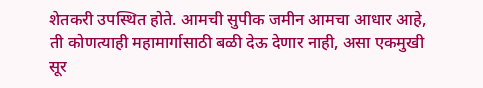शेतकरी उपस्थित होते. आमची सुपीक जमीन आमचा आधार आहे, ती कोणत्याही महामार्गासाठी बळी देऊ देणार नाही, असा एकमुखी सूर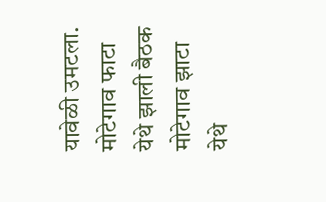यावेळी उमटला.
मोटेगाव फाटा येथे झाली बैठक
मोटेगाव झाटा येथे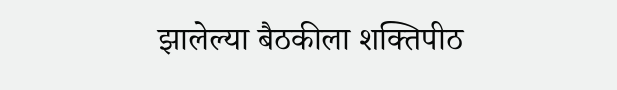झालेल्या बैठकीला शक्तिपीठ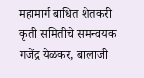महामार्ग बाधित शेतकरी कृती समितीचे समन्वयक गजेंद्र येळकर, बालाजी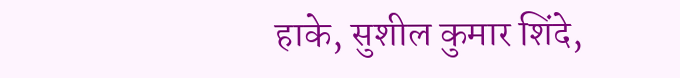हाके, सुशील कुमार शिंदे,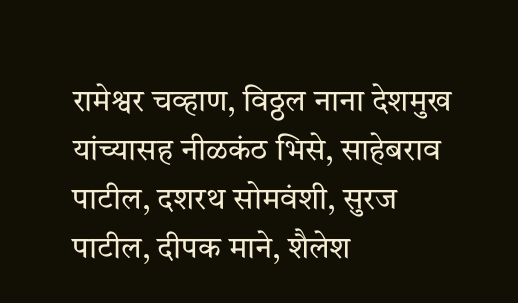रामेश्वर चव्हाण, विठ्ठल नाना देशमुख यांच्यासह नीळकंठ भिसे, साहेबराव पाटील, दशरथ सोमवंशी, सुरज पाटील, दीपक माने, शैलेश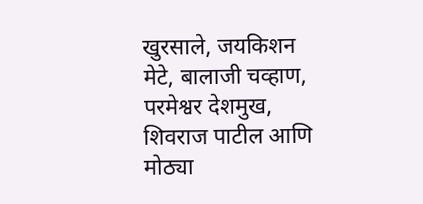खुरसाले, जयकिशन मेटे, बालाजी चव्हाण, परमेश्वर देशमुख, शिवराज पाटील आणि मोठ्या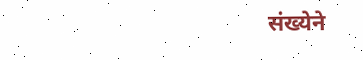संख्येने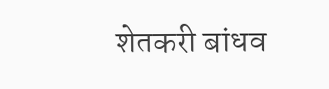शेतकरी बांधव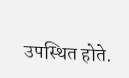उपस्थित होते.